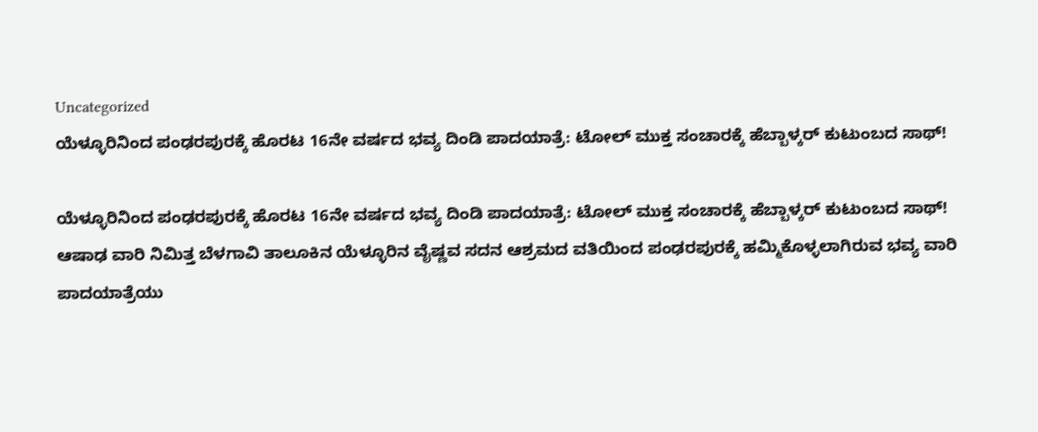Uncategorized
ಯೆಳ್ಳೂರಿನಿಂದ ಪಂಢರಪುರಕ್ಕೆ ಹೊರಟ 16ನೇ ವರ್ಷದ ಭವ್ಯ ದಿಂಡಿ ಪಾದಯಾತ್ರೆ: ಟೋಲ್ ಮುಕ್ತ ಸಂಚಾರಕ್ಕೆ ಹೆಬ್ಬಾಳ್ಕರ್ ಕುಟುಂಬದ ಸಾಥ್!

ಯೆಳ್ಳೂರಿನಿಂದ ಪಂಢರಪುರಕ್ಕೆ ಹೊರಟ 16ನೇ ವರ್ಷದ ಭವ್ಯ ದಿಂಡಿ ಪಾದಯಾತ್ರೆ: ಟೋಲ್ ಮುಕ್ತ ಸಂಚಾರಕ್ಕೆ ಹೆಬ್ಬಾಳ್ಕರ್ ಕುಟುಂಬದ ಸಾಥ್!
ಆಷಾಢ ವಾರಿ ನಿಮಿತ್ತ ಬೆಳಗಾವಿ ತಾಲೂಕಿನ ಯೆಳ್ಳೂರಿನ ವೈಷ್ಣವ ಸದನ ಆಶ್ರಮದ ವತಿಯಿಂದ ಪಂಢರಪುರಕ್ಕೆ ಹಮ್ಮಿಕೊಳ್ಳಲಾಗಿರುವ ಭವ್ಯ ವಾರಿ ಪಾದಯಾತ್ರೆಯು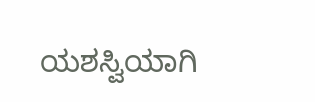ಯಶಸ್ವಿಯಾಗಿ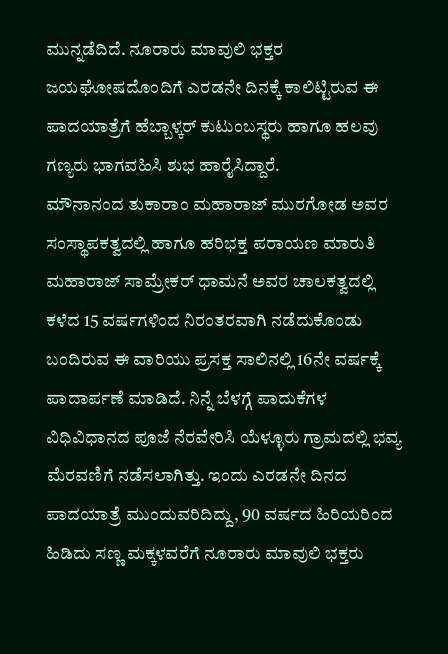ಮುನ್ನಡೆದಿದೆ. ನೂರಾರು ಮಾವುಲಿ ಭಕ್ತರ ಜಯಘೋಷದೊಂದಿಗೆ ಎರಡನೇ ದಿನಕ್ಕೆ ಕಾಲಿಟ್ಟಿರುವ ಈ ಪಾದಯಾತ್ರೆಗೆ ಹೆಬ್ಬಾಳ್ಕರ್ ಕುಟುಂಬಸ್ಥರು ಹಾಗೂ ಹಲವು ಗಣ್ಯರು ಭಾಗವಹಿಸಿ ಶುಭ ಹಾರೈಸಿದ್ದಾರೆ.
ಮೌನಾನಂದ ತುಕಾರಾಂ ಮಹಾರಾಜ್ ಮುರಗೋಡ ಅವರ ಸಂಸ್ಥಾಪಕತ್ವದಲ್ಲಿ ಹಾಗೂ ಹರಿಭಕ್ತ ಪರಾಯಣ ಮಾರುತಿ ಮಹಾರಾಜ್ ಸಾಮ್ರೇಕರ್ ಧಾಮನೆ ಅವರ ಚಾಲಕತ್ವದಲ್ಲಿ ಕಳೆದ 15 ವರ್ಷಗಳಿಂದ ನಿರಂತರವಾಗಿ ನಡೆದುಕೊಂಡು ಬಂದಿರುವ ಈ ವಾರಿಯು ಪ್ರಸಕ್ತ ಸಾಲಿನಲ್ಲಿ 16ನೇ ವರ್ಷಕ್ಕೆ ಪಾದಾರ್ಪಣೆ ಮಾಡಿದೆ. ನಿನ್ನೆ ಬೆಳಗ್ಗೆ ಪಾದುಕೆಗಳ ವಿಧಿವಿಧಾನದ ಪೂಜೆ ನೆರವೇರಿಸಿ ಯೆಳ್ಳೂರು ಗ್ರಾಮದಲ್ಲಿ ಭವ್ಯ ಮೆರವಣಿಗೆ ನಡೆಸಲಾಗಿತ್ತು. ಇಂದು ಎರಡನೇ ದಿನದ ಪಾದಯಾತ್ರೆ ಮುಂದುವರಿದಿದ್ದು, 90 ವರ್ಷದ ಹಿರಿಯರಿಂದ ಹಿಡಿದು ಸಣ್ಣ ಮಕ್ಕಳವರೆಗೆ ನೂರಾರು ಮಾವುಲಿ ಭಕ್ತರು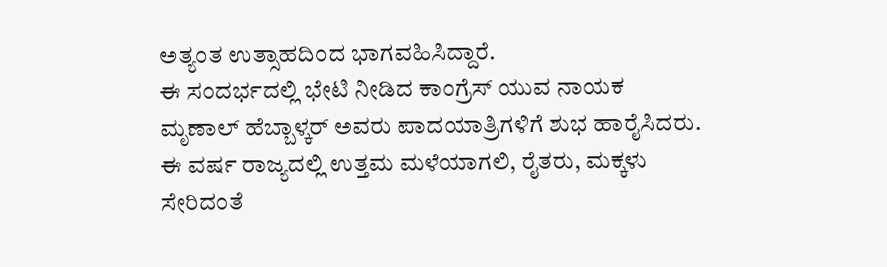ಅತ್ಯಂತ ಉತ್ಸಾಹದಿಂದ ಭಾಗವಹಿಸಿದ್ದಾರೆ.
ಈ ಸಂದರ್ಭದಲ್ಲಿ ಭೇಟಿ ನೀಡಿದ ಕಾಂಗ್ರೆಸ್ ಯುವ ನಾಯಕ ಮೃಣಾಲ್ ಹೆಬ್ಬಾಳ್ಕರ್ ಅವರು ಪಾದಯಾತ್ರಿಗಳಿಗೆ ಶುಭ ಹಾರೈಸಿದರು. ಈ ವರ್ಷ ರಾಜ್ಯದಲ್ಲಿ ಉತ್ತಮ ಮಳೆಯಾಗಲಿ, ರೈತರು, ಮಕ್ಕಳು ಸೇರಿದಂತೆ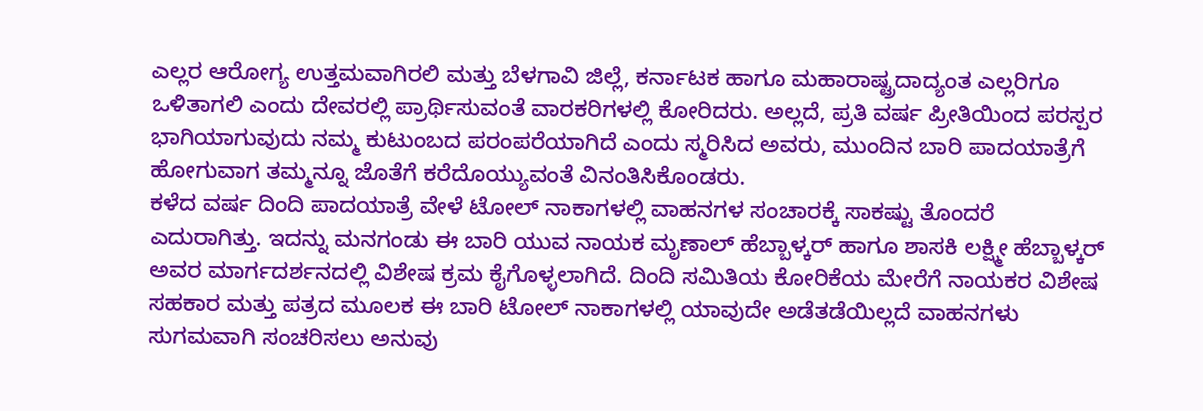ಎಲ್ಲರ ಆರೋಗ್ಯ ಉತ್ತಮವಾಗಿರಲಿ ಮತ್ತು ಬೆಳಗಾವಿ ಜಿಲ್ಲೆ, ಕರ್ನಾಟಕ ಹಾಗೂ ಮಹಾರಾಷ್ಟ್ರದಾದ್ಯಂತ ಎಲ್ಲರಿಗೂ ಒಳಿತಾಗಲಿ ಎಂದು ದೇವರಲ್ಲಿ ಪ್ರಾರ್ಥಿಸುವಂತೆ ವಾರಕರಿಗಳಲ್ಲಿ ಕೋರಿದರು. ಅಲ್ಲದೆ, ಪ್ರತಿ ವರ್ಷ ಪ್ರೀತಿಯಿಂದ ಪರಸ್ಪರ ಭಾಗಿಯಾಗುವುದು ನಮ್ಮ ಕುಟುಂಬದ ಪರಂಪರೆಯಾಗಿದೆ ಎಂದು ಸ್ಮರಿಸಿದ ಅವರು, ಮುಂದಿನ ಬಾರಿ ಪಾದಯಾತ್ರೆಗೆ ಹೋಗುವಾಗ ತಮ್ಮನ್ನೂ ಜೊತೆಗೆ ಕರೆದೊಯ್ಯುವಂತೆ ವಿನಂತಿಸಿಕೊಂಡರು.
ಕಳೆದ ವರ್ಷ ದಿಂದಿ ಪಾದಯಾತ್ರೆ ವೇಳೆ ಟೋಲ್ ನಾಕಾಗಳಲ್ಲಿ ವಾಹನಗಳ ಸಂಚಾರಕ್ಕೆ ಸಾಕಷ್ಟು ತೊಂದರೆ ಎದುರಾಗಿತ್ತು. ಇದನ್ನು ಮನಗಂಡು ಈ ಬಾರಿ ಯುವ ನಾಯಕ ಮೃಣಾಲ್ ಹೆಬ್ಬಾಳ್ಕರ್ ಹಾಗೂ ಶಾಸಕಿ ಲಕ್ಷ್ಮೀ ಹೆಬ್ಬಾಳ್ಕರ್ ಅವರ ಮಾರ್ಗದರ್ಶನದಲ್ಲಿ ವಿಶೇಷ ಕ್ರಮ ಕೈಗೊಳ್ಳಲಾಗಿದೆ. ದಿಂದಿ ಸಮಿತಿಯ ಕೋರಿಕೆಯ ಮೇರೆಗೆ ನಾಯಕರ ವಿಶೇಷ ಸಹಕಾರ ಮತ್ತು ಪತ್ರದ ಮೂಲಕ ಈ ಬಾರಿ ಟೋಲ್ ನಾಕಾಗಳಲ್ಲಿ ಯಾವುದೇ ಅಡೆತಡೆಯಿಲ್ಲದೆ ವಾಹನಗಳು ಸುಗಮವಾಗಿ ಸಂಚರಿಸಲು ಅನುವು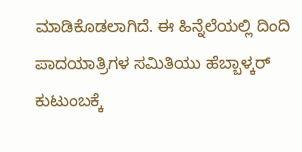ಮಾಡಿಕೊಡಲಾಗಿದೆ. ಈ ಹಿನ್ನೆಲೆಯಲ್ಲಿ ದಿಂದಿ ಪಾದಯಾತ್ರಿಗಳ ಸಮಿತಿಯು ಹೆಬ್ಬಾಳ್ಕರ್ ಕುಟುಂಬಕ್ಕೆ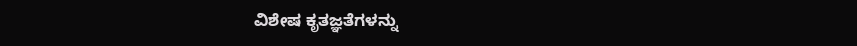ವಿಶೇಷ ಕೃತಜ್ಞತೆಗಳನ್ನು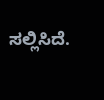ಸಲ್ಲಿಸಿದೆ.